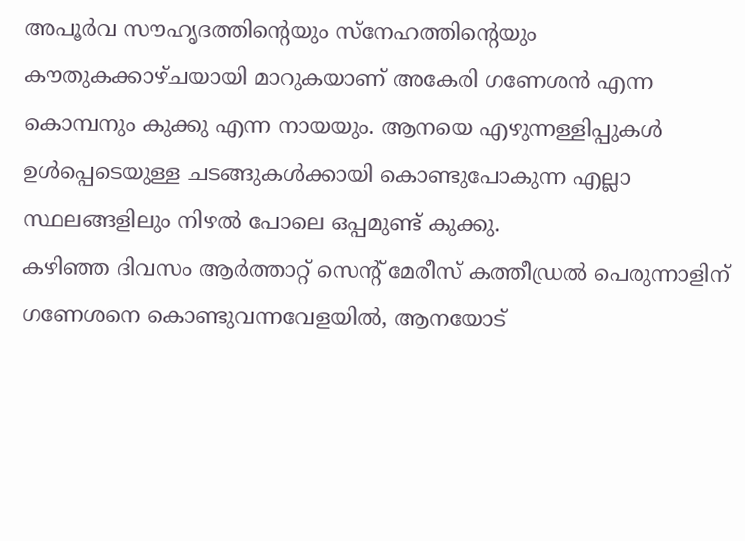അപൂർവ സൗഹൃദത്തിന്റെയും സ്നേഹത്തിന്റെയും കൗതുകക്കാഴ്ചയായി മാറുകയാണ് അകേരി ഗണേശൻ എന്ന കൊമ്പനും കുക്കു എന്ന നായയും. ആനയെ എഴുന്നള്ളിപ്പുകൾ ഉൾപ്പെടെയുള്ള ചടങ്ങുകൾക്കായി കൊണ്ടുപോകുന്ന എല്ലാ സ്ഥലങ്ങളിലും നിഴൽ പോലെ ഒപ്പമുണ്ട് കുക്കു.
കഴിഞ്ഞ ദിവസം ആർത്താറ്റ് സെന്റ് മേരീസ് കത്തീഡ്രൽ പെരുന്നാളിന് ഗണേശനെ കൊണ്ടുവന്നവേളയിൽ, ആനയോട്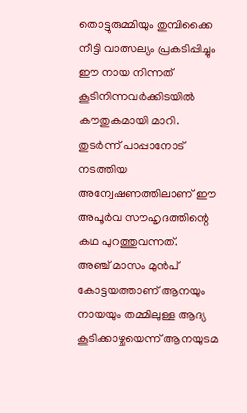തൊട്ടുരുമ്മിയും തുമ്പിക്കൈ നീട്ടി വാത്സല്യം പ്രകടിപ്പിച്ചും ഈ നായ നിന്നത് കൂടിനിന്നവർക്കിടയിൽ കൗതുകമായി മാറി. തുടർന്ന് പാപ്പാനോട് നടത്തിയ അന്വേഷണത്തിലാണ് ഈ അപൂർവ സൗഹൃദത്തിന്റെ കഥ പുറത്തുവന്നത്.
അഞ്ച് മാസം മുൻപ് കോട്ടയത്താണ് ആനയും നായയും തമ്മിലുള്ള ആദ്യ കൂടിക്കാഴ്ചയെന്ന് ആനയുടമ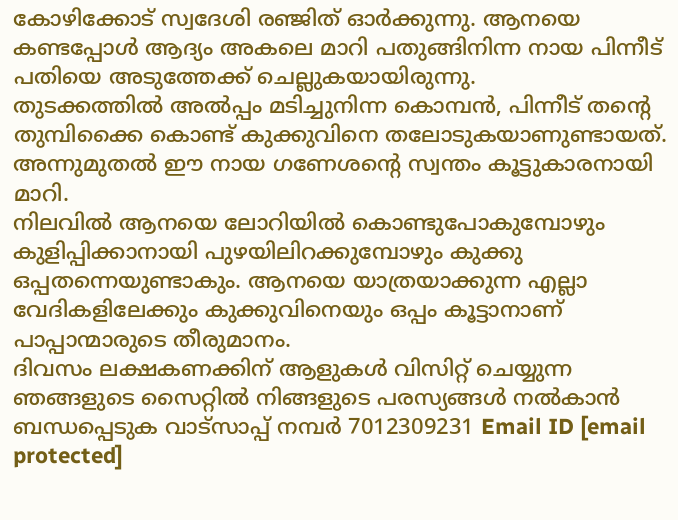കോഴിക്കോട് സ്വദേശി രഞ്ജിത് ഓർക്കുന്നു. ആനയെ കണ്ടപ്പോൾ ആദ്യം അകലെ മാറി പതുങ്ങിനിന്ന നായ പിന്നീട് പതിയെ അടുത്തേക്ക് ചെല്ലുകയായിരുന്നു.
തുടക്കത്തിൽ അൽപ്പം മടിച്ചുനിന്ന കൊമ്പൻ, പിന്നീട് തന്റെ തുമ്പിക്കൈ കൊണ്ട് കുക്കുവിനെ തലോടുകയാണുണ്ടായത്. അന്നുമുതൽ ഈ നായ ഗണേശന്റെ സ്വന്തം കൂട്ടുകാരനായി മാറി.
നിലവിൽ ആനയെ ലോറിയിൽ കൊണ്ടുപോകുമ്പോഴും കുളിപ്പിക്കാനായി പുഴയിലിറക്കുമ്പോഴും കുക്കു ഒപ്പതന്നെയുണ്ടാകും. ആനയെ യാത്രയാക്കുന്ന എല്ലാ വേദികളിലേക്കും കുക്കുവിനെയും ഒപ്പം കൂട്ടാനാണ് പാപ്പാന്മാരുടെ തീരുമാനം.
ദിവസം ലക്ഷകണക്കിന് ആളുകൾ വിസിറ്റ് ചെയ്യുന്ന ഞങ്ങളുടെ സൈറ്റിൽ നിങ്ങളുടെ പരസ്യങ്ങൾ നൽകാൻ ബന്ധപ്പെടുക വാട്സാപ്പ് നമ്പർ 7012309231 Email ID [email protected]